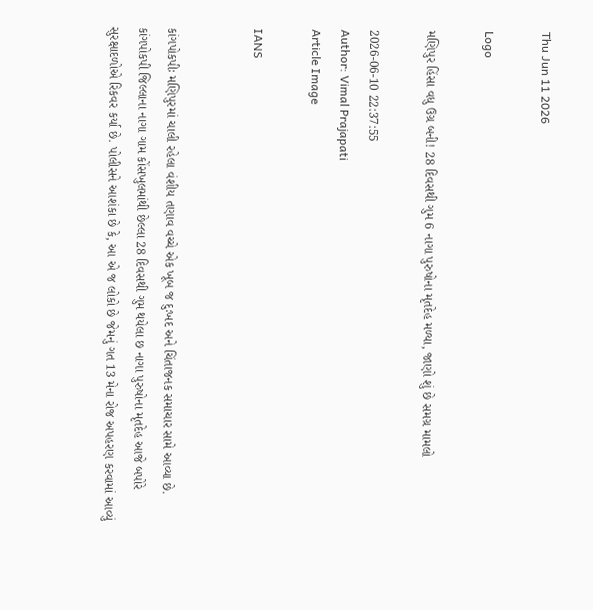Thu Jun 11 2026

Logo

મણિપુર હિંસા વધુ ઉગ્ર બની! 28 દિવસથી ગુમ 6 નાગા પુરુષોના મૃતદેહ મળ્યા, જાણો શું છે સમગ્ર મામલો

2026-06-10 22:37:55
Author: Vimal Prajapati
Article Image

IANS


કાંગપોકપીઃ મણિપુરમાં ચાલી રહેલા વંશીય તણાવ વચ્ચે એક ખૂબ જ દુઃખદ અને ચિંતાજનક સમાચાર સામે આવ્યા છે. કાંગપોકપી જિલ્લાના નાગા ગામ કોંસખુલમાંથી છેલ્લા 28 દિવસથી ગુમ થયેલા છ નાગા પુરુષોના મૃતદેહ આજે બપોરે સુરક્ષાદળોએ રિકવર કર્યા છે. પોલીસને આશંકા છે કે, આ એ જ લોકો છે જેમનું ગત 13 મેના રોજ અપહરણ કરવામાં આવ્યું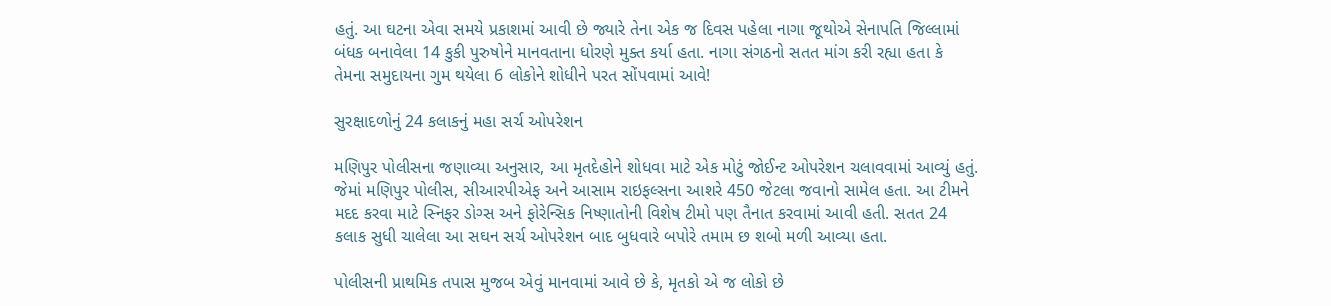હતું. આ ઘટના એવા સમયે પ્રકાશમાં આવી છે જ્યારે તેના એક જ દિવસ પહેલા નાગા જૂથોએ સેનાપતિ જિલ્લામાં બંધક બનાવેલા 14 કુકી પુરુષોને માનવતાના ધોરણે મુક્ત કર્યા હતા. નાગા સંગઠનો સતત માંગ કરી રહ્યા હતા કે તેમના સમુદાયના ગુમ થયેલા 6 લોકોને શોધીને પરત સોંપવામાં આવે!

સુરક્ષાદળોનું 24 કલાકનું મહા સર્ચ ઓપરેશન

મણિપુર પોલીસના જણાવ્યા અનુસાર, આ મૃતદેહોને શોધવા માટે એક મોટું જોઈન્ટ ઓપરેશન ચલાવવામાં આવ્યું હતું. જેમાં મણિપુર પોલીસ, સીઆરપીએફ અને આસામ રાઇફલ્સના આશરે 450 જેટલા જવાનો સામેલ હતા. આ ટીમને મદદ કરવા માટે સ્નિફર ડોગ્સ અને ફોરેન્સિક નિષ્ણાતોની વિશેષ ટીમો પણ તૈનાત કરવામાં આવી હતી. સતત 24 કલાક સુધી ચાલેલા આ સઘન સર્ચ ઓપરેશન બાદ બુધવારે બપોરે તમામ છ શબો મળી આવ્યા હતા.

પોલીસની પ્રાથમિક તપાસ મુજબ એવું માનવામાં આવે છે કે, મૃતકો એ જ લોકો છે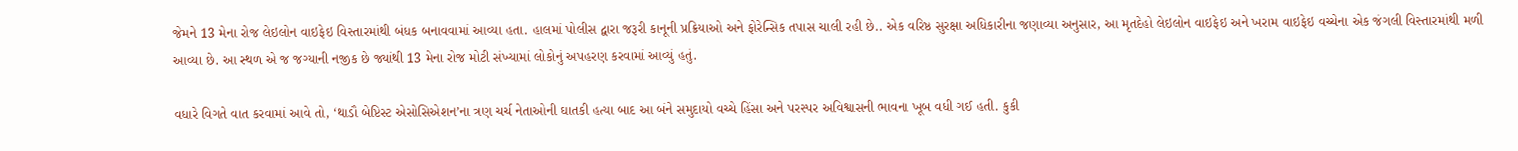જેમને 13 મેના રોજ લેઇલોન વાઇફેઇ વિસ્તારમાંથી બંધક બનાવવામાં આવ્યા હતા. હાલમાં પોલીસ દ્વારા જરૂરી કાનૂની પ્રક્રિયાઓ અને ફોરેન્સિક તપાસ ચાલી રહી છે.. એક વરિષ્ઠ સુરક્ષા અધિકારીના જણાવ્યા અનુસાર, આ મૃતદેહો લેઇલોન વાઇફેઇ અને ખરામ વાઇફેઇ વચ્ચેના એક જંગલી વિસ્તારમાંથી મળી આવ્યા છે. આ સ્થળ એ જ જગ્યાની નજીક છે જ્યાંથી 13 મેના રોજ મોટી સંખ્યામાં લોકોનું અપહરણ કરવામાં આવ્યું હતું.

વધારે વિગતે વાત કરવામાં આવે તો, ‘થાડૌ બેપ્ટિસ્ટ એસોસિએશન’ના ત્રણ ચર્ચ નેતાઓની ઘાતકી હત્યા બાદ આ બંને સમુદાયો વચ્ચે હિંસા અને પરસ્પર અવિશ્વાસની ભાવના ખૂબ વધી ગઈ હતી. કુકી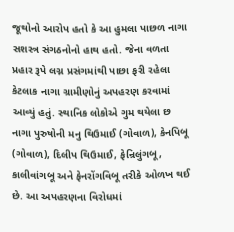જૂથોનો આરોપ હતો કે આ હુમલા પાછળ નાગા સશસ્ત્ર સંગઠનોનો હાથ હતો. જેના વળતા પ્રહાર રૂપે લગ્ન પ્રસંગમાંથી પાછા ફરી રહેલા કેટલાક નાગા ગ્રામીણોનું અપહરણ કરવામાં આવ્યું હતું. સ્થાનિક લોકોએ ગુમ થયેલા છ નાગા પુરુષોની મનુ થિઉમાઈ (ગોવાળ), કેનપિબૂ (ગોવાળ), દિલીપ થિઉમાઈ, ફેન્રિલુંગબૂ, કાલીવાંગબૂ અને ફેનરોંગવિબૂ તરીકે ઓળખ થઈ છે. આ અપહરણના વિરોધમાં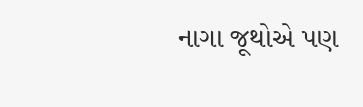નાગા જૂથોએ પણ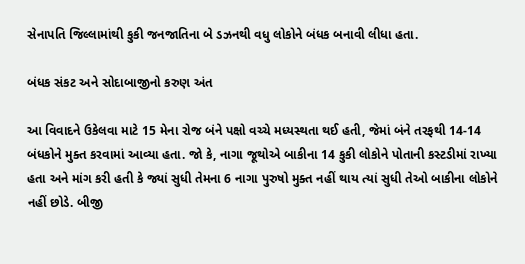સેનાપતિ જિલ્લામાંથી કુકી જનજાતિના બે ડઝનથી વધુ લોકોને બંધક બનાવી લીધા હતા.

બંધક સંકટ અને સોદાબાજીનો કરુણ અંત

આ વિવાદને ઉકેલવા માટે 15 મેના રોજ બંને પક્ષો વચ્ચે મધ્યસ્થતા થઈ હતી, જેમાં બંને તરફથી 14-14 બંધકોને મુક્ત કરવામાં આવ્યા હતા. જો કે, નાગા જૂથોએ બાકીના 14 કુકી લોકોને પોતાની કસ્ટડીમાં રાખ્યા હતા અને માંગ કરી હતી કે જ્યાં સુધી તેમના 6 નાગા પુરુષો મુક્ત નહીં થાય ત્યાં સુધી તેઓ બાકીના લોકોને નહીં છોડે. બીજી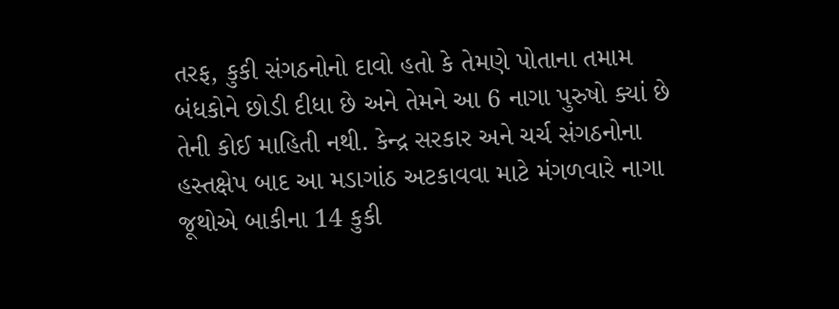તરફ, કુકી સંગઠનોનો દાવો હતો કે તેમણે પોતાના તમામ બંધકોને છોડી દીધા છે અને તેમને આ 6 નાગા પુરુષો ક્યાં છે તેની કોઈ માહિતી નથી. કેન્દ્ર સરકાર અને ચર્ચ સંગઠનોના હસ્તક્ષેપ બાદ આ મડાગાંઠ અટકાવવા માટે મંગળવારે નાગા જૂથોએ બાકીના 14 કુકી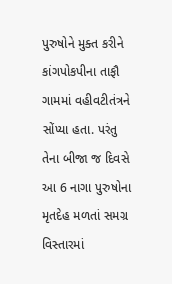પુરુષોને મુક્ત કરીને કાંગપોકપીના તાફૌ ગામમાં વહીવટીતંત્રને સોંપ્યા હતા. પરંતુ તેના બીજા જ દિવસે આ 6 નાગા પુરુષોના મૃતદેહ મળતાં સમગ્ર વિસ્તારમાં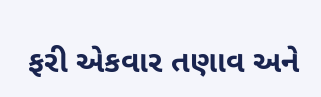ફરી એકવાર તણાવ અને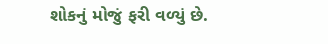શોકનું મોજું ફરી વળ્યું છે.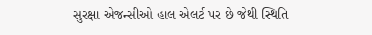સુરક્ષા એજન્સીઓ હાલ એલર્ટ પર છે જેથી સ્થિતિ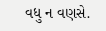વધુ ન વણસે.